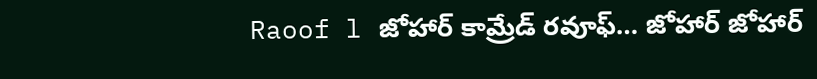Raoof l జోహార్ కామ్రేడ్ రవూఫ్… జోహార్ జోహార్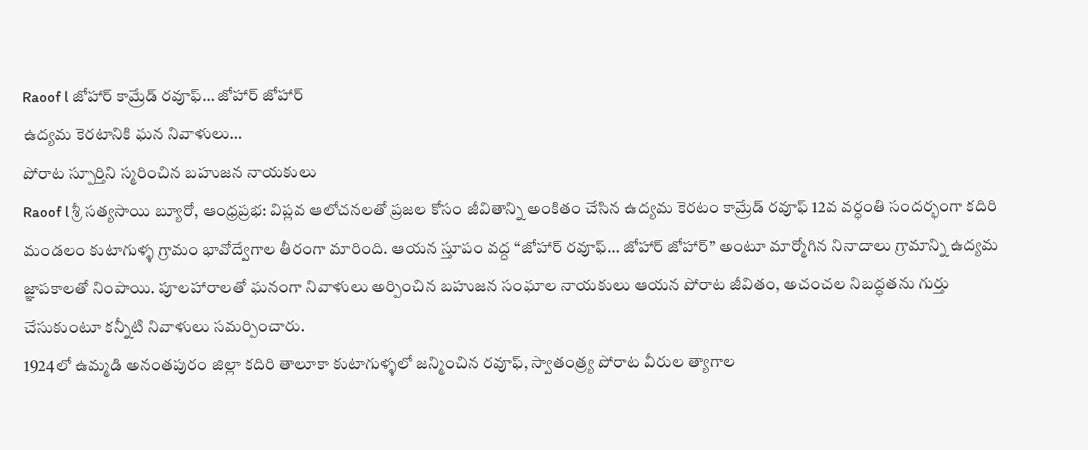Raoof l జోహార్ కామ్రేడ్ రవూఫ్… జోహార్ జోహార్
ఉద్యమ కెరటానికి ఘన నివాళులు…
పోరాట స్పూర్తిని స్మరించిన బహుజన నాయకులు
Raoof l శ్రీ సత్యసాయి బ్యూరో, ఆంధ్రప్రభ: విప్లవ ఆలోచనలతో ప్రజల కోసం జీవితాన్ని అంకితం చేసిన ఉద్యమ కెరటం కామ్రేడ్ రవూఫ్ 12వ వర్ధంతి సందర్భంగా కదిరి మండలం కుటాగుళ్ళ గ్రామం భావోద్వేగాల తీరంగా మారింది. ఆయన స్తూపం వద్ద “జోహార్ రవూఫ్… జోహార్ జోహార్” అంటూ మార్మోగిన నినాదాలు గ్రామాన్ని ఉద్యమ జ్ఞాపకాలతో నింపాయి. పూలహారాలతో ఘనంగా నివాళులు అర్పించిన బహుజన సంఘాల నాయకులు ఆయన పోరాట జీవితం, అచంచల నిబద్ధతను గుర్తు చేసుకుంటూ కన్నీటి నివాళులు సమర్పించారు.
1924లో ఉమ్మడి అనంతపురం జిల్లా కదిరి తాలూకా కుటాగుళ్ళలో జన్మించిన రవూఫ్, స్వాతంత్ర్య పోరాట వీరుల త్యాగాల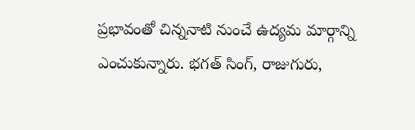ప్రభావంతో చిన్ననాటి నుంచే ఉద్యమ మార్గాన్ని ఎంచుకున్నారు. భగత్ సింగ్, రాజుగురు,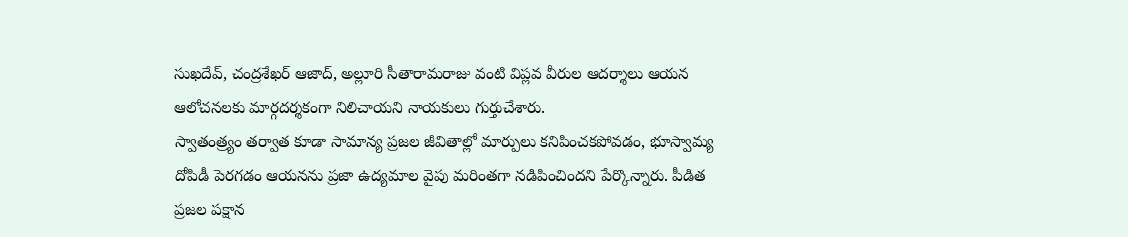సుఖదేవ్, చంద్రశేఖర్ ఆజాద్, అల్లూరి సీతారామరాజు వంటి విప్లవ వీరుల ఆదర్శాలు ఆయన ఆలోచనలకు మార్గదర్శకంగా నిలిచాయని నాయకులు గుర్తుచేశారు.
స్వాతంత్ర్యం తర్వాత కూడా సామాన్య ప్రజల జీవితాల్లో మార్పులు కనిపించకపోవడం, భూస్వామ్య దోపిడీ పెరగడం ఆయనను ప్రజా ఉద్యమాల వైపు మరింతగా నడిపించిందని పేర్కొన్నారు. పీడిత ప్రజల పక్షాన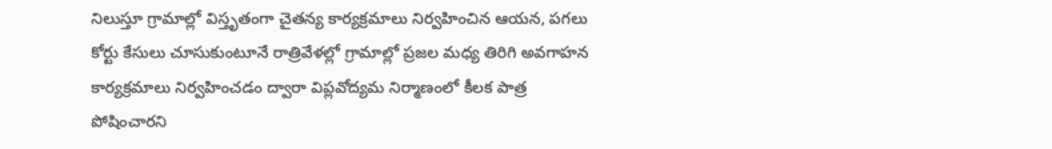నిలుస్తూ గ్రామాల్లో విస్తృతంగా చైతన్య కార్యక్రమాలు నిర్వహించిన ఆయన, పగలు కోర్టు కేసులు చూసుకుంటూనే రాత్రివేళల్లో గ్రామాల్లో ప్రజల మధ్య తిరిగి అవగాహన కార్యక్రమాలు నిర్వహించడం ద్వారా విప్లవోద్యమ నిర్మాణంలో కీలక పాత్ర పోషించారని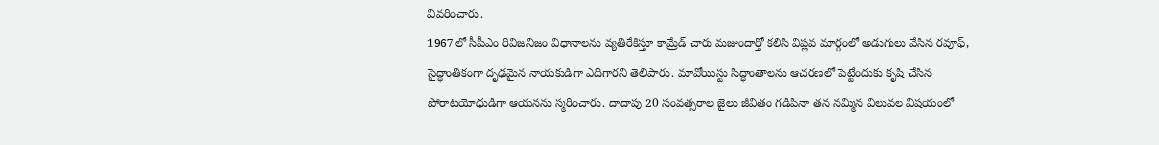వివరించారు.
1967లో సీపీఎం రివిజనిజం విధానాలను వ్యతిరేకిస్తూ కామ్రేడ్ చారు మజుందార్తో కలిసి విప్లవ మార్గంలో అడుగులు వేసిన రవూఫ్, సైద్ధాంతికంగా దృఢమైన నాయకుడిగా ఎదిగారని తెలిపారు. మావోయిస్టు సిద్ధాంతాలను ఆచరణలో పెట్టేందుకు కృషి చేసిన పోరాటయోధుడిగా ఆయనను స్మరించారు. దాదాపు 20 సంవత్సరాల జైలు జీవితం గడిపినా తన నమ్మిన విలువల విషయంలో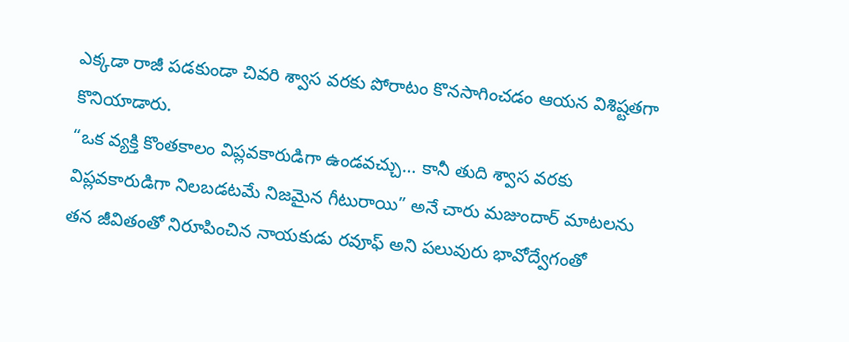ఎక్కడా రాజీ పడకుండా చివరి శ్వాస వరకు పోరాటం కొనసాగించడం ఆయన విశిష్టతగా కొనియాడారు.
“ఒక వ్యక్తి కొంతకాలం విప్లవకారుడిగా ఉండవచ్చు… కానీ తుది శ్వాస వరకు విప్లవకారుడిగా నిలబడటమే నిజమైన గీటురాయి” అనే చారు మజుందార్ మాటలను తన జీవితంతో నిరూపించిన నాయకుడు రవూఫ్ అని పలువురు భావోద్వేగంతో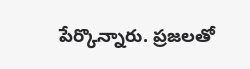పేర్కొన్నారు. ప్రజలతో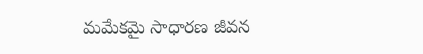మమేకమై సాధారణ జీవన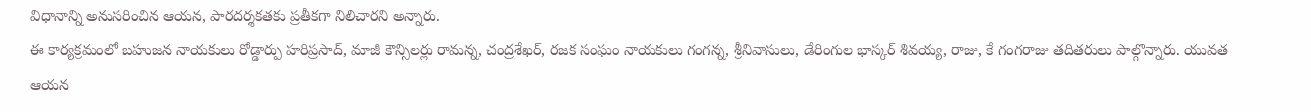విధానాన్ని అనుసరించిన ఆయన, పారదర్శకతకు ప్రతీకగా నిలిచారని అన్నారు.
ఈ కార్యక్రమంలో బహుజన నాయకులు రోడ్డార్పు హరిప్రసాద్, మాజీ కౌన్సిలర్లు రామన్న, చంద్రశేఖర్, రజక సంఘం నాయకులు గంగన్న, శ్రీనివాసులు, డేరింగుల భాస్కర్ శివయ్య, రాజు, కే గంగరాజు తదితరులు పాల్గొన్నారు. యువత ఆయన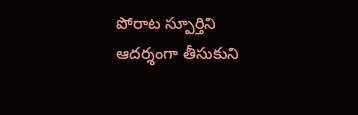పోరాట స్పూర్తిని ఆదర్శంగా తీసుకుని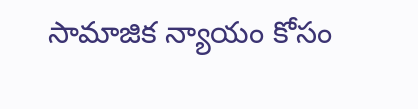సామాజిక న్యాయం కోసం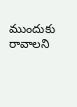ముందుకు రావాలని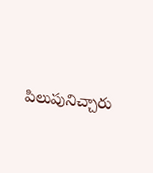పిలుపునిచ్చారు